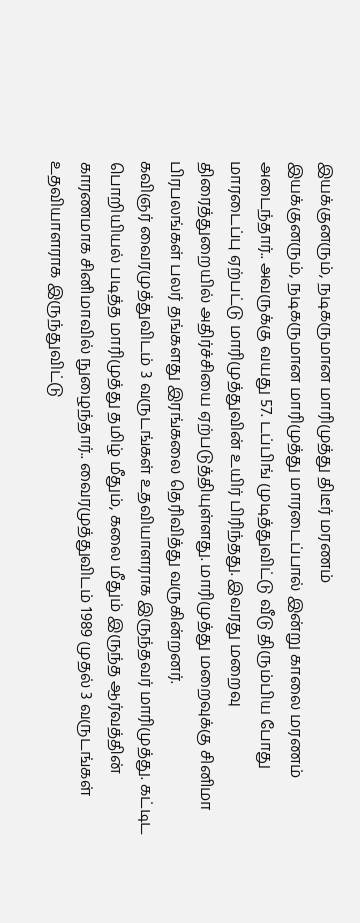இயக்குனரும், நடிகருமான மாரிமுத்து திடீர் மரணம்
இயக்குனரும், நடிகருமான மாரிமுத்து மாரடைப்பால் இன்று காலை மரணம் அடைந்தார்.. அவருக்கு வயது 57. டப்பிங் முடித்துவிட்டு வீடு திரும்பிய போது மாரடைப்பு ஏற்பட்டு மாரிமுத்துவின் உயிர் பிரிந்தது. இவரது மறைவு திரைத்துறையில் அதிர்ச்சியை ஏற்படுத்தியுள்ளது. மாரிமுத்து மறைவுக்கு சினிமா பிரபலங்கள் பலர் தங்களது இரங்கலை தெரிவித்து வருகின்றனர்.
கவிஞர் வைரமுத்துவிடம் 3 வருடங்கள் உதவியாளராக இருந்தவர் மாரிமுத்து. கட்டிட பொறியியல் படித்த மாரிமுத்து தமிழ் மீதும், கலை மீதும் இருந்த ஆர்வத்தின் காரணமாக சினிமாவில் நுழைந்தார்.. வைரமுத்துவிடம் 1989 முதல் 3 வருடங்கள் உதவியாளராக இருந்துவிட்டு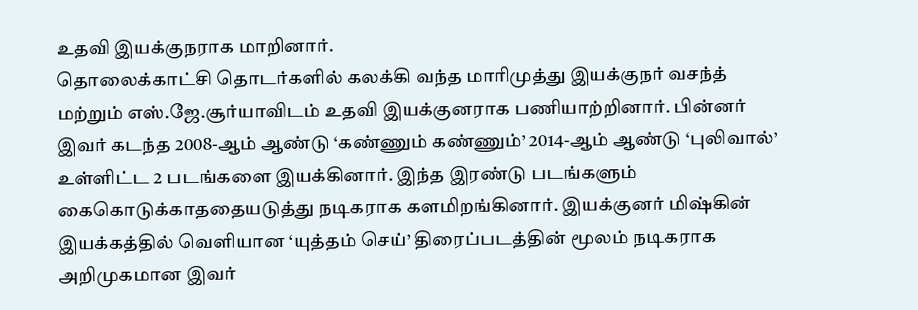உதவி இயக்குநராக மாறினார்.
தொலைக்காட்சி தொடர்களில் கலக்கி வந்த மாரிமுத்து இயக்குநர் வசந்த் மற்றும் எஸ்.ஜே.சூர்யாவிடம் உதவி இயக்குனராக பணியாற்றினார். பின்னர் இவர் கடந்த 2008-ஆம் ஆண்டு ‘கண்ணும் கண்ணும்’ 2014-ஆம் ஆண்டு ‘புலிவால்’ உள்ளிட்ட 2 படங்களை இயக்கினார். இந்த இரண்டு படங்களும் கைகொடுக்காததையடுத்து நடிகராக களமிறங்கினார். இயக்குனர் மிஷ்கின் இயக்கத்தில் வெளியான ‘யுத்தம் செய்’ திரைப்படத்தின் மூலம் நடிகராக அறிமுகமான இவர்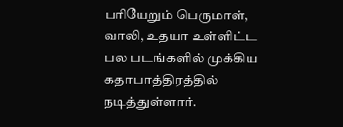பரியேறும் பெருமாள், வாலி, உதயா உள்ளிட்ட பல படங்களில் முக்கிய கதாபாத்திரத்தில் நடித்துள்ளார்.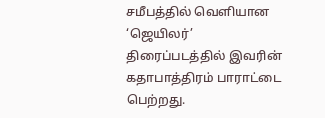சமீபத்தில் வெளியான ‘ஜெயிலர்’ திரைப்படத்தில் இவரின் கதாபாத்திரம் பாராட்டை பெற்றது.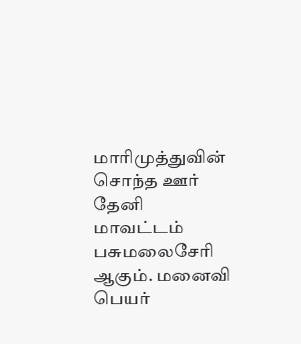மாரிமுத்துவின் சொந்த ஊர் தேனி மாவட்டம் பசுமலைசேரி ஆகும். மனைவி பெயர்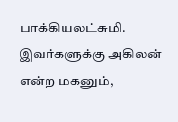பாக்கியலட்சுமி. இவர்களுக்கு அகிலன் என்ற மகனும்,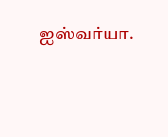ஐஸ்வர்யா.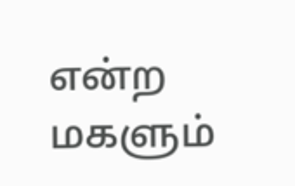என்ற மகளும்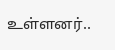உள்ளனர்..